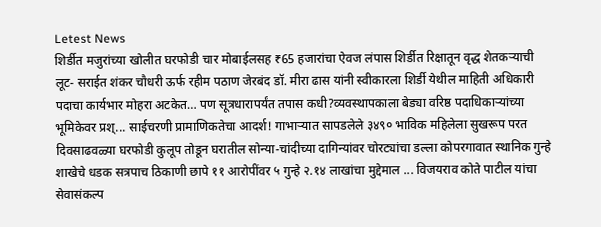Letest News
शिर्डीत मजुरांच्या खोलीत घरफोडी चार मोबाईलसह ₹65 हजारांचा ऐवज लंपास शिर्डीत रिक्षातून वृद्ध शेतकऱ्याची लूट- सराईत शंकर चौधरी ऊर्फ रहीम पठाण जेरबंद डॉ. मीरा ढास यांनी स्वीकारला शिर्डी येथील माहिती अधिकारी पदाचा कार्यभार मोहरा अटकेत… पण सूत्रधारापर्यंत तपास कधी?व्यवस्थापकाला बेड्या वरिष्ठ पदाधिकाऱ्यांच्या भूमिकेवर प्रश्... साईचरणी प्रामाणिकतेचा आदर्श! गाभाऱ्यात सापडलेले ३४९० भाविक महिलेला सुखरूप परत दिवसाढवळ्या घरफोडी कुलूप तोडून घरातील सोन्या-चांदीच्या दागिन्यांवर चोरट्यांचा डल्ला कोपरगावात स्थानिक गुन्हे शाखेचे धडक सत्रपाच ठिकाणी छापे ११ आरोपींवर ५ गुन्हे २.१४ लाखांचा मुद्देमाल ... विजयराव कोते पाटील यांचा सेवासंकल्प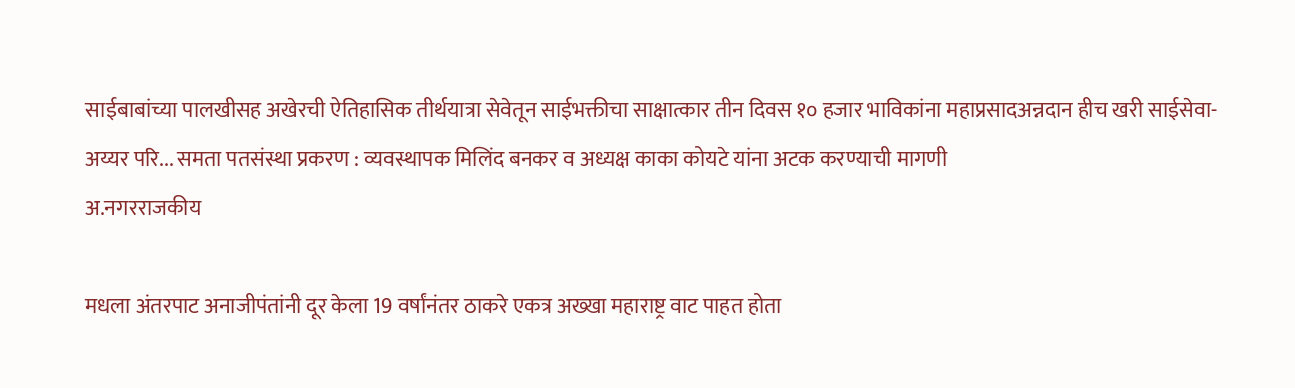साईबाबांच्या पालखीसह अखेरची ऐतिहासिक तीर्थयात्रा सेवेतून साईभक्तीचा साक्षात्कार तीन दिवस १० हजार भाविकांना महाप्रसादअन्नदान हीच खरी साईसेवा-अय्यर परि... समता पतसंस्था प्रकरण : व्यवस्थापक मिलिंद बनकर व अध्यक्ष काका कोयटे यांना अटक करण्याची मागणी
अ.नगरराजकीय

मधला अंतरपाट अनाजीपंतांनी दूर केला 19 वर्षांनंतर ठाकरे एकत्र अख्खा महाराष्ट्र वाट पाहत होता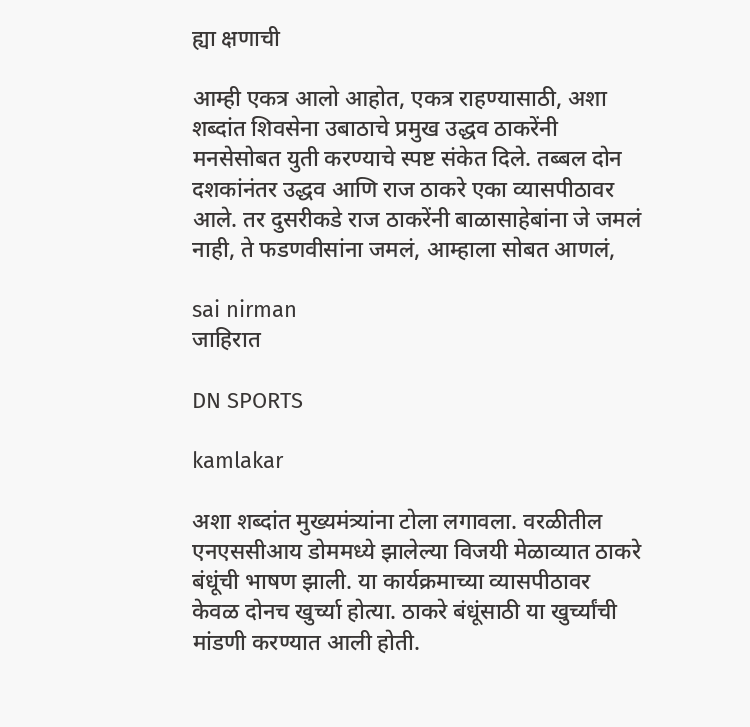ह्या क्षणाची

आम्ही एकत्र आलो आहोत, एकत्र राहण्यासाठी, अशा शब्दांत शिवसेना उबाठाचे प्रमुख उद्धव ठाकरेंनी मनसेसोबत युती करण्याचे स्पष्ट संकेत दिले. तब्बल दोन दशकांनंतर उद्धव आणि राज ठाकरे एका व्यासपीठावर आले. तर दुसरीकडे राज ठाकरेंनी बाळासाहेबांना जे जमलं नाही, ते फडणवीसांना जमलं, आम्हाला सोबत आणलं,

sai nirman
जाहिरात

DN SPORTS

kamlakar

अशा शब्दांत मुख्यमंत्र्यांना टोला लगावला. वरळीतील एनएससीआय डोममध्ये झालेल्या विजयी मेळाव्यात ठाकरे बंधूंची भाषण झाली. या कार्यक्रमाच्या व्यासपीठावर केवळ दोनच खुर्च्या होत्या. ठाकरे बंधूंसाठी या खुर्च्यांची मांडणी करण्यात आली होती.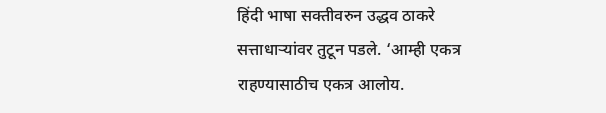हिंदी भाषा सक्तीवरुन उद्धव ठाकरे सत्ताधाऱ्यांवर तुटून पडले. ‘आम्ही एकत्र राहण्यासाठीच एकत्र आलोय.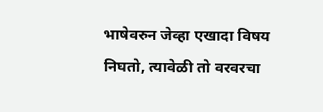भाषेवरुन जेव्हा एखादा विषय निघतो, त्यावेळी तो वरवरचा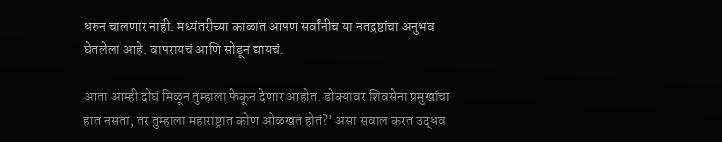धरुन चालणार नाही. मध्यंतरीच्या काळात आपण सर्वांनीच या नतद्रष्टांचा अनुभव घेतलेला आहे. वापरायचं आणि सोडून द्यायचं.

आता आम्ही दोघं मिळून तुम्हाला फेकून देणार आहोत. डोक्यावर शिवसेना प्रमुखांचा हात नसता, तर तुम्हाला महाराष्ट्रात कोण ओळखत होतं?’ असा सवाल करत उद्धव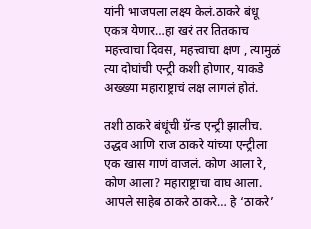यांनी भाजपला लक्ष्य केलं.ठाकरे बंधू एकत्र येणार…हा खरं तर तितकाच महत्त्वाचा दिवस, महत्त्वाचा क्षण , त्यामुळं त्या दोघांची एन्ट्री कशी होणार, याकडे अख्ख्या महाराष्ट्राचं लक्ष लागलं होतं.

तशी ठाकरे बंधूंची ग्रॅन्ड एन्ट्री झालीच. उद्धव आणि राज ठाकरे यांच्या एन्ट्रीला एक खास गाणं वाजलं. कोण आला रे, कोण आला? महाराष्ट्राचा वाघ आला. आपले साहेब ठाकरे ठाकरे… हे ‘ठाकरे’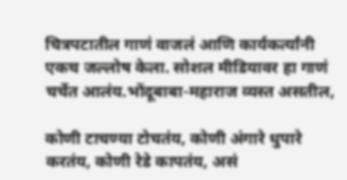चित्रपटातील गाणं वाजलं आणि कार्यकर्त्यांनी एकच जल्लोष केला. सोशल मीडियावर हा गाणं चर्चेत आलंय.भोंदूबाबा-महाराज व्यस्त असतील,

कोणी टाचण्या टोचतंय, कोणी अंगारे धुपारे करतंय, कोणी रेडे कापतंय, असं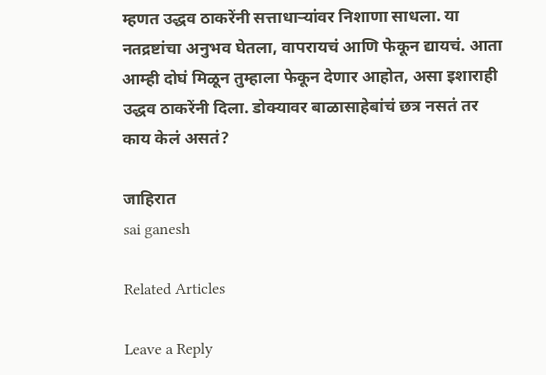म्हणत उद्धव ठाकरेंनी सत्ताधाऱ्यांवर निशाणा साधला. या नतद्रष्टांचा अनुभव घेतला, वापरायचं आणि फेकून द्यायचं. आता आम्ही दोघं मिळून तुम्हाला फेकून देणार आहोत, असा इशाराही उद्धव ठाकरेंनी दिला. डोक्यावर बाळासाहेबांचं छत्र नसतं तर काय केलं असतं?

जाहिरात
sai ganesh

Related Articles

Leave a Reply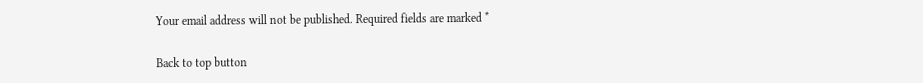Your email address will not be published. Required fields are marked *

Back to top button